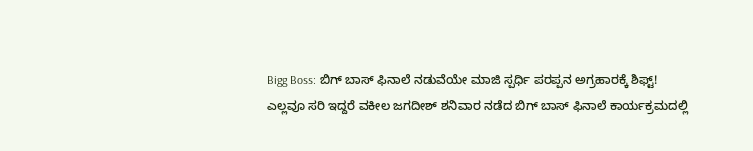Bigg Boss: ಬಿಗ್ ಬಾಸ್ ಫಿನಾಲೆ ನಡುವೆಯೇ ಮಾಜಿ ಸ್ಪರ್ಧಿ ಪರಪ್ಪನ ಅಗ್ರಹಾರಕ್ಕೆ ಶಿಫ್ಟ್!
ಎಲ್ಲವೂ ಸರಿ ಇದ್ದರೆ ವಕೀಲ ಜಗದೀಶ್ ಶನಿವಾರ ನಡೆದ ಬಿಗ್ ಬಾಸ್ ಫಿನಾಲೆ ಕಾರ್ಯಕ್ರಮದಲ್ಲಿ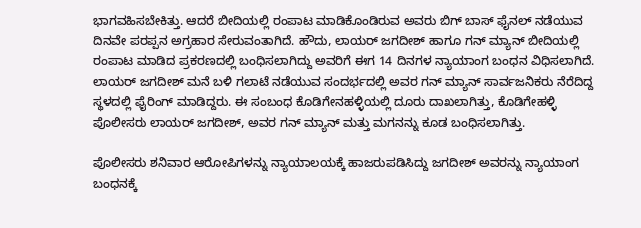ಭಾಗವಹಿಸಬೇಕಿತ್ತು. ಆದರೆ ಬೀದಿಯಲ್ಲಿ ರಂಪಾಟ ಮಾಡಿಕೊಂಡಿರುವ ಅವರು ಬಿಗ್ ಬಾಸ್ ಫೈನಲ್ ನಡೆಯುವ ದಿನವೇ ಪರಪ್ಪನ ಅಗ್ರಹಾರ ಸೇರುವಂತಾಗಿದೆ. ಹೌದು, ಲಾಯರ್ ಜಗದೀಶ್ ಹಾಗೂ ಗನ್ ಮ್ಯಾನ್ ಬೀದಿಯಲ್ಲಿ ರಂಪಾಟ ಮಾಡಿದ ಪ್ರಕರಣದಲ್ಲಿ ಬಂಧಿಸಲಾಗಿದ್ದು ಅವರಿಗೆ ಈಗ 14 ದಿನಗಳ ನ್ಯಾಯಾಂಗ ಬಂಧನ ವಿಧಿಸಲಾಗಿದೆ.
ಲಾಯರ್ ಜಗದೀಶ್ ಮನೆ ಬಳಿ ಗಲಾಟೆ ನಡೆಯುವ ಸಂದರ್ಭದಲ್ಲಿ ಅವರ ಗನ್ ಮ್ಯಾನ್ ಸಾರ್ವಜನಿಕರು ನೆರೆದಿದ್ದ ಸ್ಥಳದಲ್ಲಿ ಫೈರಿಂಗ್ ಮಾಡಿದ್ದರು. ಈ ಸಂಬಂಧ ಕೊಡಿಗೇನಹಳ್ಳಿಯಲ್ಲಿ ದೂರು ದಾಖಲಾಗಿತ್ತು, ಕೊಡಿಗೇಹಳ್ಳಿ ಪೊಲೀಸರು ಲಾಯರ್ ಜಗದೀಶ್, ಅವರ ಗನ್ ಮ್ಯಾನ್ ಮತ್ತು ಮಗನನ್ನು ಕೂಡ ಬಂಧಿಸಲಾಗಿತ್ತು.

ಪೊಲೀಸರು ಶನಿವಾರ ಆರೋಪಿಗಳನ್ನು ನ್ಯಾಯಾಲಯಕ್ಕೆ ಹಾಜರುಪಡಿಸಿದ್ದು ಜಗದೀಶ್ ಅವರನ್ನು ನ್ಯಾಯಾಂಗ ಬಂಧನಕ್ಕೆ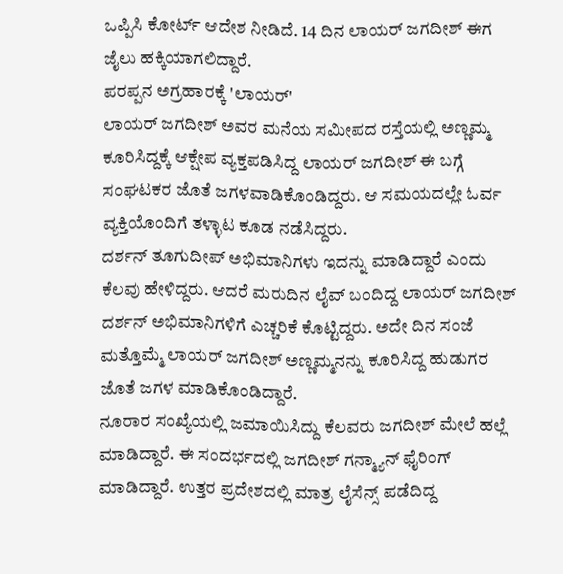ಒಪ್ಪಿಸಿ ಕೋರ್ಟ್ ಆದೇಶ ನೀಡಿದೆ. 14 ದಿನ ಲಾಯರ್ ಜಗದೀಶ್ ಈಗ ಜೈಲು ಹಕ್ಕಿಯಾಗಲಿದ್ದಾರೆ.
ಪರಪ್ಪನ ಅಗ್ರಹಾರಕ್ಕೆ 'ಲಾಯರ್'
ಲಾಯರ್ ಜಗದೀಶ್ ಅವರ ಮನೆಯ ಸಮೀಪದ ರಸ್ತೆಯಲ್ಲಿ ಅಣ್ಣಮ್ಮ ಕೂರಿಸಿದ್ದಕ್ಕೆ ಆಕ್ಷೇಪ ವ್ಯಕ್ತಪಡಿಸಿದ್ದ ಲಾಯರ್ ಜಗದೀಶ್ ಈ ಬಗ್ಗೆ ಸಂಘಟಕರ ಜೊತೆ ಜಗಳವಾಡಿಕೊಂಡಿದ್ದರು. ಆ ಸಮಯದಲ್ಲೇ ಓರ್ವ ವ್ಯಕ್ತಿಯೊಂದಿಗೆ ತಳ್ಳಾಟ ಕೂಡ ನಡೆಸಿದ್ದರು.
ದರ್ಶನ್ ತೂಗುದೀಪ್ ಅಭಿಮಾನಿಗಳು ಇದನ್ನು ಮಾಡಿದ್ದಾರೆ ಎಂದು ಕೆಲವು ಹೇಳಿದ್ದರು. ಆದರೆ ಮರುದಿನ ಲೈವ್ ಬಂದಿದ್ದ ಲಾಯರ್ ಜಗದೀಶ್ ದರ್ಶನ್ ಅಭಿಮಾನಿಗಳಿಗೆ ಎಚ್ಚರಿಕೆ ಕೊಟ್ಟಿದ್ದರು. ಅದೇ ದಿನ ಸಂಜೆ ಮತ್ತೊಮ್ಮೆ ಲಾಯರ್ ಜಗದೀಶ್ ಅಣ್ಣಮ್ಮನನ್ನು ಕೂರಿಸಿದ್ದ ಹುಡುಗರ ಜೊತೆ ಜಗಳ ಮಾಡಿಕೊಂಡಿದ್ದಾರೆ.
ನೂರಾರ ಸಂಖ್ಯೆಯಲ್ಲಿ ಜಮಾಯಿಸಿದ್ದು ಕೆಲವರು ಜಗದೀಶ್ ಮೇಲೆ ಹಲ್ಲೆ ಮಾಡಿದ್ದಾರೆ. ಈ ಸಂದರ್ಭದಲ್ಲಿ ಜಗದೀಶ್ ಗನ್ಮ್ಯಾನ್ ಫೈರಿಂಗ್ ಮಾಡಿದ್ದಾರೆ. ಉತ್ತರ ಪ್ರದೇಶದಲ್ಲಿ ಮಾತ್ರ ಲೈಸೆನ್ಸ್ ಪಡೆದಿದ್ದ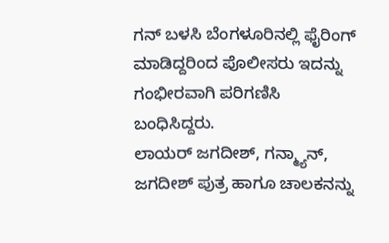ಗನ್ ಬಳಸಿ ಬೆಂಗಳೂರಿನಲ್ಲಿ ಫೈರಿಂಗ್ ಮಾಡಿದ್ದರಿಂದ ಪೊಲೀಸರು ಇದನ್ನು ಗಂಭೀರವಾಗಿ ಪರಿಗಣಿಸಿ ಬಂಧಿಸಿದ್ದರು.
ಲಾಯರ್ ಜಗದೀಶ್, ಗನ್ಮ್ಯಾನ್, ಜಗದೀಶ್ ಪುತ್ರ ಹಾಗೂ ಚಾಲಕನನ್ನು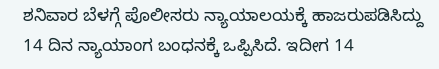ಶನಿವಾರ ಬೆಳಗ್ಗೆ ಪೊಲೀಸರು ನ್ಯಾಯಾಲಯಕ್ಕೆ ಹಾಜರುಪಡಿಸಿದ್ದು 14 ದಿನ ನ್ಯಾಯಾಂಗ ಬಂಧನಕ್ಕೆ ಒಪ್ಪಿಸಿದೆ. ಇದೀಗ 14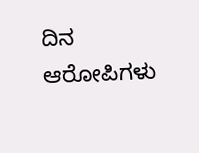ದಿನ ಆರೋಪಿಗಳು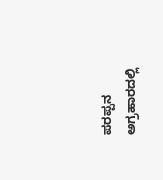ಪರಪ್ಪನ ಅಗ್ರಹಾರದಲ್ಲಿ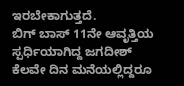ಇರಬೇಕಾಗುತ್ತದೆ.
ಬಿಗ್ ಬಾಸ್ 11ನೇ ಆವೃತ್ತಿಯ ಸ್ಪರ್ಧಿಯಾಗಿದ್ದ ಜಗದೀಶ್ ಕೆಲವೇ ದಿನ ಮನೆಯಲ್ಲಿದ್ದರೂ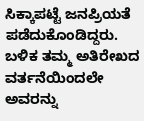ಸಿಕ್ಕಾಪಟ್ಟೆ ಜನಪ್ರಿಯತೆ ಪಡೆದುಕೊಂಡಿದ್ದರು. ಬಳಿಕ ತಮ್ಮ ಅತಿರೇಖದ ವರ್ತನೆಯಿಂದಲೇ ಅವರನ್ನು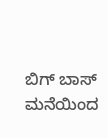ಬಿಗ್ ಬಾಸ್ ಮನೆಯಿಂದ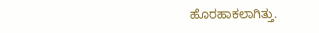ಹೊರಹಾಕಲಾಗಿತ್ತು.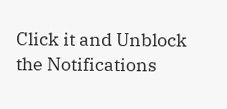Click it and Unblock the Notifications